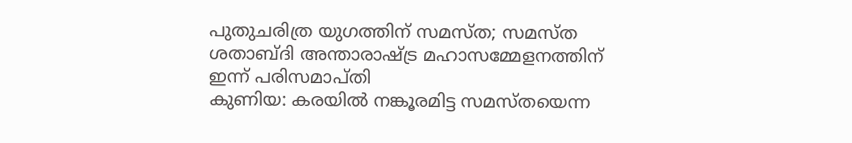പുതുചരിത്ര യുഗത്തിന് സമസ്ത; സമസ്ത ശതാബ്ദി അന്താരാഷ്ട്ര മഹാസമ്മേളനത്തിന് ഇന്ന് പരിസമാപ്തി
കുണിയ: കരയിൽ നങ്കൂരമിട്ട സമസ്തയെന്ന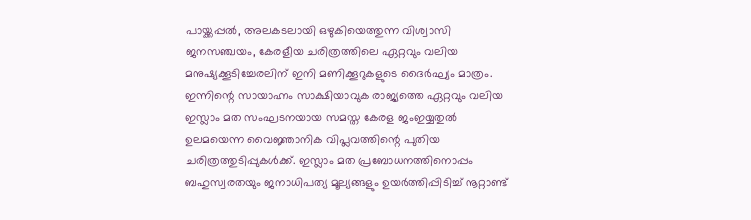പായ്ക്കപ്പൽ, അലകടലായി ഒഴുകിയെത്തുന്ന വിശ്വാസി ജനസഞ്ചയം, കേരളീയ ചരിത്രത്തിലെ ഏറ്റവും വലിയ മനുഷ്യക്കൂടിച്ചേരലിന് ഇനി മണിക്കൂറുകളുടെ ദൈർഘ്യം മാത്രം.
ഇന്നിന്റെ സായാഹ്നം സാക്ഷിയാവുക രാജ്യത്തെ ഏറ്റവും വലിയ ഇസ്ലാം മത സംഘടനയായ സമസ്ത കേരള ജംഇയ്യതുൽ ഉലമയെന്ന വൈജ്ഞാനിക വിപ്ലവത്തിന്റെ പുതിയ ചരിത്രത്തുടിപ്പുകൾക്ക്. ഇസ്ലാം മത പ്രബോധനത്തിനൊപ്പം ബഹുസ്വരതയും ജനാധിപത്യ മൂല്യങ്ങളും ഉയർത്തിപ്പിടിച്ച് നൂറ്റാണ്ട്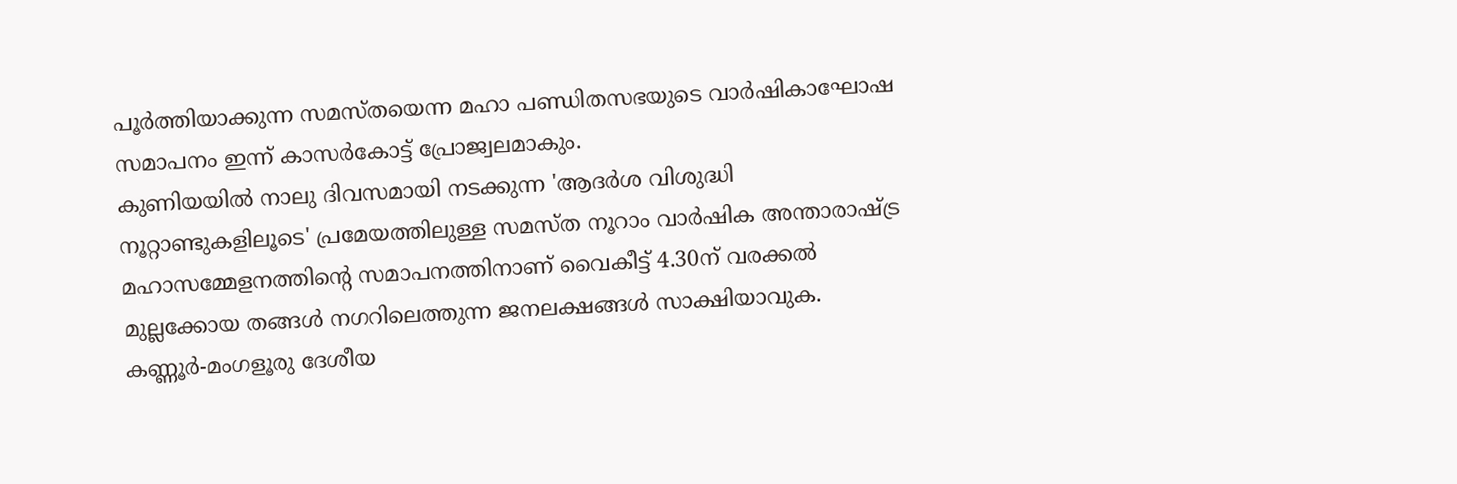പൂർത്തിയാക്കുന്ന സമസ്തയെന്ന മഹാ പണ്ഡിതസഭയുടെ വാർഷികാഘോഷ സമാപനം ഇന്ന് കാസർകോട്ട് പ്രോജ്വലമാകും.
കുണിയയിൽ നാലു ദിവസമായി നടക്കുന്ന 'ആദർശ വിശുദ്ധി നൂറ്റാണ്ടുകളിലൂടെ' പ്രമേയത്തിലുള്ള സമസ്ത നൂറാം വാർഷിക അന്താരാഷ്ട്ര മഹാസമ്മേളനത്തിന്റെ സമാപനത്തിനാണ് വൈകീട്ട് 4.30ന് വരക്കൽ മുല്ലക്കോയ തങ്ങൾ നഗറിലെത്തുന്ന ജനലക്ഷങ്ങൾ സാക്ഷിയാവുക. കണ്ണൂർ-മംഗളൂരു ദേശീയ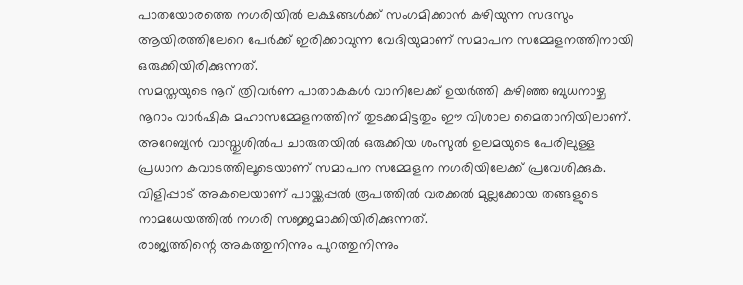പാതയോരത്തെ നഗരിയിൽ ലക്ഷങ്ങൾക്ക് സംഗമിക്കാൻ കഴിയുന്ന സദസും ആയിരത്തിലേറെ പേർക്ക് ഇരിക്കാവുന്ന വേദിയുമാണ് സമാപന സമ്മേളനത്തിനായി ഒരുക്കിയിരിക്കുന്നത്.
സമസ്തയുടെ നൂറ് ത്രിവർണ പാതാകകൾ വാനിലേക്ക് ഉയർത്തി കഴിഞ്ഞ ബുധനാഴ്ച നൂറാം വാർഷിക മഹാസമ്മേളനത്തിന് തുടക്കമിട്ടതും ഈ വിശാല മൈതാനിയിലാണ്. അറേബ്യൻ വാസ്തുശിൽപ ചാരുതയിൽ ഒരുക്കിയ ശംസുൽ ഉലമയുടെ പേരിലുള്ള പ്രധാന കവാടത്തിലൂടെയാണ് സമാപന സമ്മേളന നഗരിയിലേക്ക് പ്രവേശിക്കുക. വിളിപ്പാട് അകലെയാണ് പായ്ക്കപ്പൽ രൂപത്തിൽ വരക്കൽ മുല്ലക്കോയ തങ്ങളുടെ നാമധേയത്തിൽ നഗരി സജ്ജമാക്കിയിരിക്കുന്നത്.
രാജ്യത്തിന്റെ അകത്തുനിന്നും പുറത്തുനിന്നും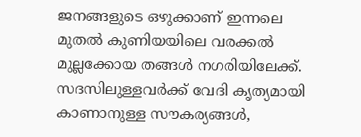ജനങ്ങളുടെ ഒഴുക്കാണ് ഇന്നലെ മുതൽ കുണിയയിലെ വരക്കൽ മുല്ലക്കോയ തങ്ങൾ നഗരിയിലേക്ക്. സദസിലുള്ളവർക്ക് വേദി കൃത്യമായി കാണാനുള്ള സൗകര്യങ്ങൾ,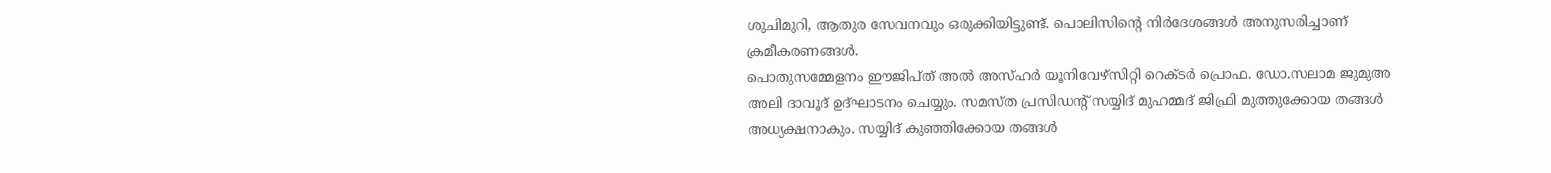ശുചിമുറി, ആതുര സേവനവും ഒരുക്കിയിട്ടുണ്ട്. പൊലിസിന്റെ നിർദേശങ്ങൾ അനുസരിച്ചാണ് ക്രമീകരണങ്ങൾ.
പൊതുസമ്മേളനം ഈജിപ്ത് അൽ അസ്ഹർ യൂനിവേഴ്സിറ്റി റെക്ടർ പ്രൊഫ. ഡോ.സലാമ ജുമുഅ അലി ദാവൂദ് ഉദ്ഘാടനം ചെയ്യും. സമസ്ത പ്രസിഡന്റ് സയ്യിദ് മുഹമ്മദ് ജിഫ്രി മുത്തുക്കോയ തങ്ങൾ അധ്യക്ഷനാകും. സയ്യിദ് കുഞ്ഞിക്കോയ തങ്ങൾ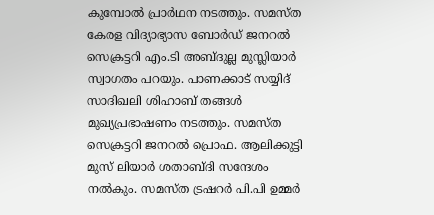കുമ്പോൽ പ്രാർഥന നടത്തും. സമസ്ത കേരള വിദ്യാഭ്യാസ ബോർഡ് ജനറൽ സെക്രട്ടറി എം.ടി അബ്ദുല്ല മുസ്ലിയാർ സ്വാഗതം പറയും. പാണക്കാട് സയ്യിദ് സാദിഖലി ശിഹാബ് തങ്ങൾ മുഖ്യപ്രഭാഷണം നടത്തും. സമസ്ത സെക്രട്ടറി ജനറൽ പ്രൊഫ. ആലിക്കുട്ടി മുസ് ലിയാർ ശതാബ്ദി സന്ദേശം നൽകും. സമസ്ത ട്രഷറർ പി.പി ഉമ്മർ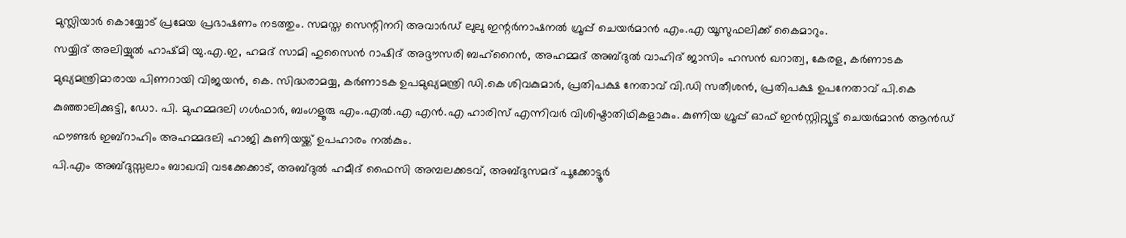മുസ്ലിയാർ കൊയ്യോട് പ്രമേയ പ്രഭാഷണം നടത്തും. സമസ്ത സെന്റിനറി അവാർഡ് ലുലു ഇന്റർനാഷനൽ ഗ്രൂപ്പ് ചെയർമാൻ എം.എ യൂസുഫലിക്ക് കൈമാറും.
സയ്യിദ് അലിയ്യുൽ ഹാഷ്മി യു.എ.ഇ, ഹമദ് സാമി ഹുസൈൻ റാഷിദ് അദ്ദൗസരി ബഹ്റൈൻ, അഹമ്മദ് അബ്ദുൽ വാഹിദ് ജാസിം ഹസൻ ഖറാത്വ, കേരള, കർണാടക മുഖ്യമന്ത്രിമാരായ പിണറായി വിജയൻ, കെ. സിദ്ധരാമയ്യ, കർണാടക ഉപമുഖ്യമന്ത്രി ഡി.കെ ശിവകുമാർ, പ്രതിപക്ഷ നേതാവ് വി.ഡി സതീശൻ, പ്രതിപക്ഷ ഉപനേതാവ് പി.കെ കുഞ്ഞാലിക്കുട്ടി, ഡോ. പി. മുഹമ്മദലി ഗൾഫാർ, ബംഗളൂരു എം.എൽ.എ എൻ.എ ഹാരിസ് എന്നിവർ വിശിഷ്ടാതിഥികളാകും. കുണിയ ഗ്രൂപ്പ് ഓഫ് ഇൻസ്റ്റിറ്റ്യൂട്ട് ചെയർമാൻ ആൻഡ് ഫൗണ്ടർ ഇബ്റാഹിം അഹമ്മദലി ഹാജി കുണിയയ്ക്ക് ഉപഹാരം നൽകും.
പി.എം അബ്ദുസ്സലാം ബാഖവി വടക്കേക്കാട്, അബ്ദുൽ ഹമീദ് ഫൈസി അമ്പലക്കടവ്, അബ്ദുസമദ് പൂക്കോട്ടൂർ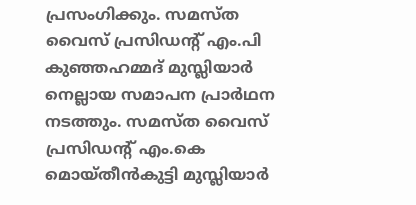പ്രസംഗിക്കും. സമസ്ത വൈസ് പ്രസിഡന്റ് എം.പി കുഞ്ഞഹമ്മദ് മുസ്ലിയാർ നെല്ലായ സമാപന പ്രാർഥന നടത്തും. സമസ്ത വൈസ് പ്രസിഡന്റ് എം.കെ മൊയ്തീൻകുട്ടി മുസ്ലിയാർ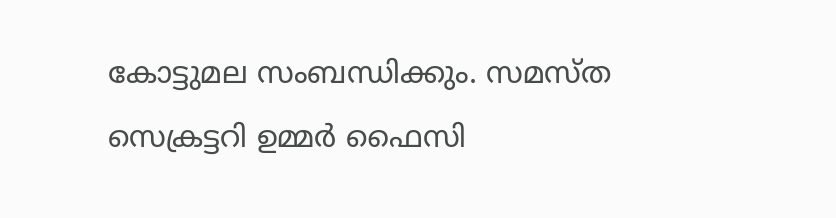കോട്ടുമല സംബന്ധിക്കും. സമസ്ത സെക്രട്ടറി ഉമ്മർ ഫൈസി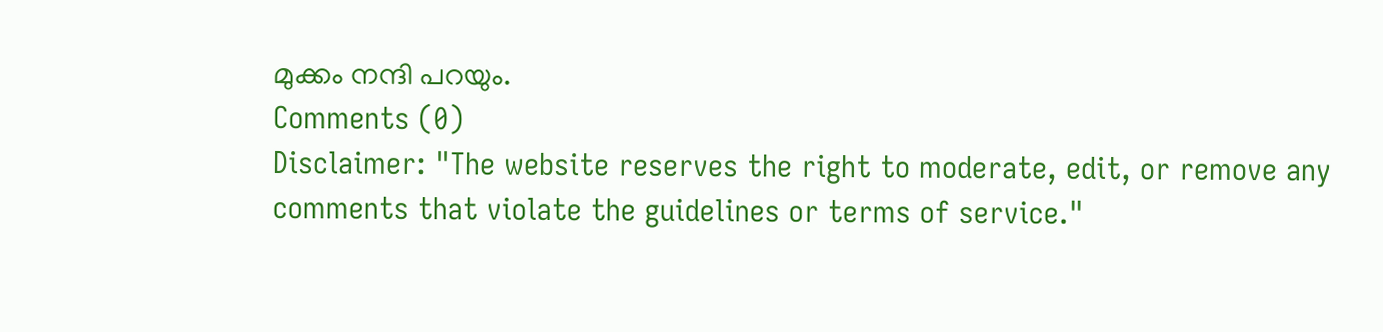മുക്കം നന്ദി പറയും.
Comments (0)
Disclaimer: "The website reserves the right to moderate, edit, or remove any comments that violate the guidelines or terms of service."